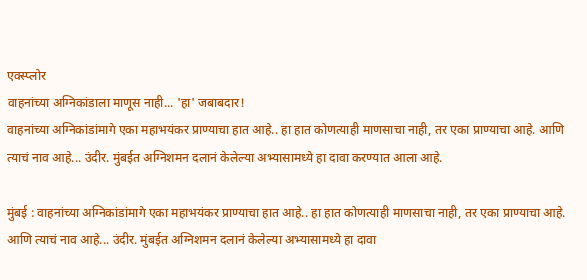एक्स्प्लोर
वाहनांच्या अग्निकांडाला माणूस नाही... 'हा' जबाबदार!
वाहनांच्या अग्निकांडांमागे एका महाभयंकर प्राण्याचा हात आहे.. हा हात कोणत्याही माणसाचा नाही, तर एका प्राण्याचा आहे. आणि त्याचं नाव आहे... उंदीर. मुंबईत अग्निशमन दलानं केलेल्या अभ्यासामध्ये हा दावा करण्यात आला आहे.

मुंबई : वाहनांच्या अग्निकांडांमागे एका महाभयंकर प्राण्याचा हात आहे.. हा हात कोणत्याही माणसाचा नाही, तर एका प्राण्याचा आहे. आणि त्याचं नाव आहे... उंदीर. मुंबईत अग्निशमन दलानं केलेल्या अभ्यासामध्ये हा दावा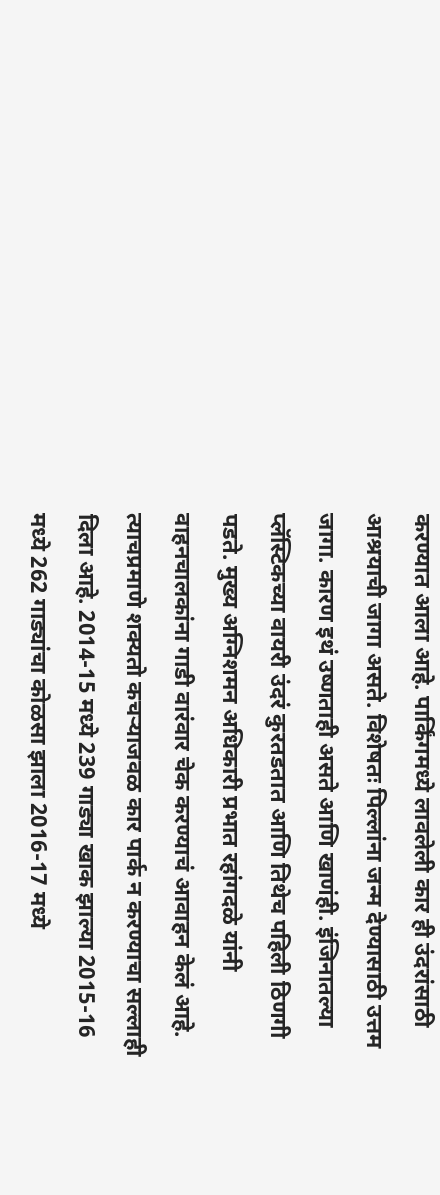करण्यात आला आहे. पार्किंगमध्ये लावलेली कार ही उंदरांसाठी आश्रयाची जागा असते. विशेषतः पिल्लांना जन्म देण्यासाठी उत्तम जागा. कारण इथं उष्णताही असते आणि खाणंही. इंजिनातल्या प्लॅस्टिकच्या वायरी उंदरं कुरतडतात आणि तिथेच पहिली ठिणगी पडते. मुख्य अग्निशमन अधिकारी प्रभात रहांगदळे यांनी वाहनचालकांना गाडी वारंवार चेक करण्याचं आवाहन केलं आहे. त्याचप्रमाणे शक्यतो कचऱ्याजवळ कार पार्क न करण्याचा सल्लाही दिला आहे. 2014-15 मध्ये 239 गाड्या खाक झाल्या 2015-16 मध्ये 262 गाड्यांचा कोळसा झाला 2016-17 मध्ये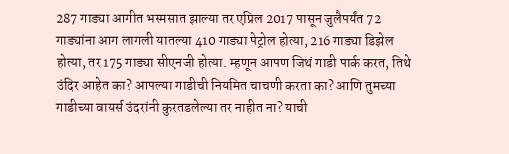287 गाड्या आगीत भस्मसात झाल्या तर एप्रिल 2017 पासून जुलैपर्यंत 72 गाड्यांना आग लागली यातल्या 410 गाड्या पेट्रोल होत्या, 216 गाड्या डिझेल होत्या, तर 175 गाड्या सीएनजी होत्या. म्हणून आपण जिथं गाडी पार्क करत, तिथे उंदिर आहेत का? आपल्या गाडीची नियमित चाचणी करता का? आणि तुमच्या गाडीच्या वायर्स उंदरांनी कुरतडलेल्या तर नाहीत ना? याची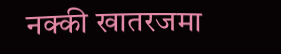नक्की खातरजमा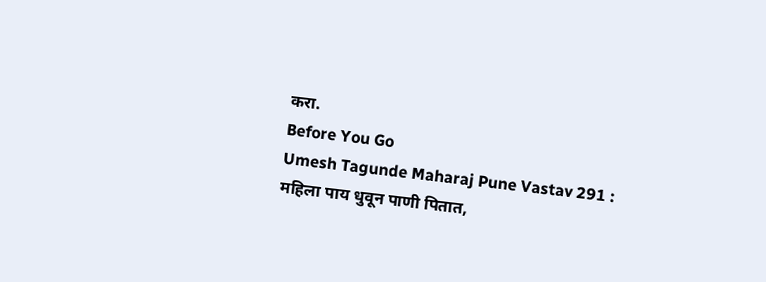करा.
Before You Go
Umesh Tagunde Maharaj Pune Vastav 291 : महिला पाय धुवून पाणी पितात,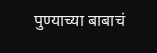पुण्याच्या बाबाचं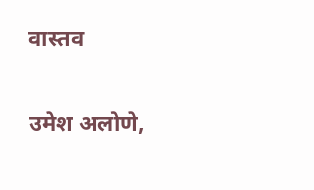वास्तव

उमेश अलोणे,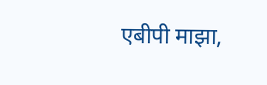एबीपी माझा,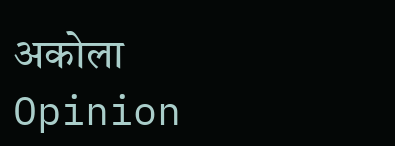अकोला
Opinion